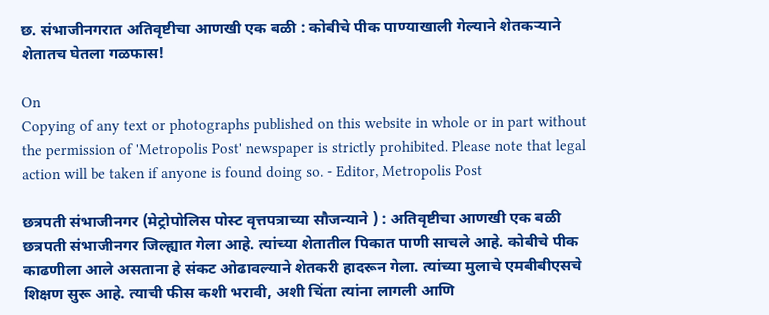छ. संभाजीनगरात अतिवृष्टीचा आणखी एक बळी : कोबीचे पीक पाण्याखाली गेल्याने शेतकऱ्याने शेतातच घेतला गळफास!

On
Copying of any text or photographs published on this website in whole or in part without the permission of 'Metropolis Post' newspaper is strictly prohibited. Please note that legal action will be taken if anyone is found doing so. - Editor, Metropolis Post

छत्रपती संभाजीनगर (मेट्रोपोलिस पोस्ट वृत्तपत्राच्या सौजन्याने ) : अतिवृष्टीचा आणखी एक बळी छत्रपती संभाजीनगर जिल्ह्यात गेला आहे. त्यांच्या शेतातील पिकात पाणी साचले आहे. कोबीचे पीक काढणीला आले असताना हे संकट ओढावल्याने शेतकरी हादरून गेला. त्यांच्या मुलाचे एमबीबीएसचे शिक्षण सुरू आहे. त्याची फीस कशी भरावी, अशी चिंता त्यांना लागली आणि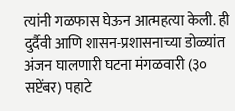त्यांनी गळफास घेऊन आत्महत्या केली. ही दुर्दैवी आणि शासन-प्रशासनाच्या डोळ्यांत अंजन घालणारी घटना मंगळवारी (३० सप्टेंबर) पहाटे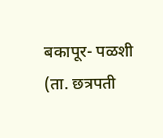बकापूर- पळशी (ता. छत्रपती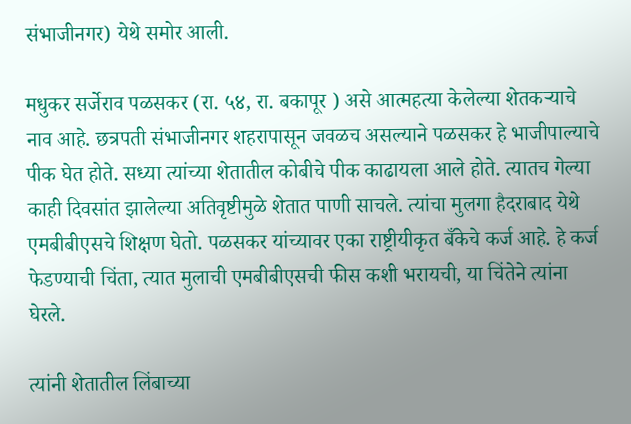संभाजीनगर) येथे समोर आली.

मधुकर सर्जेराव पळसकर (रा. ५४, रा. बकापूर ) असे आत्महत्या केलेल्या शेतकऱ्याचे नाव आहे. छत्रपती संभाजीनगर शहरापासून जवळच असल्याने पळसकर हे भाजीपाल्याचे पीक घेत होते. सध्या त्यांच्या शेतातील कोबीचे पीक काढायला आले होते. त्यातच गेल्या काही दिवसांत झालेल्या अतिवृष्टीमुळे शेतात पाणी साचले. त्यांचा मुलगा हैदराबाद येथे एमबीबीएसचे शिक्षण घेतो. पळसकर यांच्यावर एका राष्ट्रीयीकृत बँकेचे कर्ज आहे. हे कर्ज फेडण्याची चिंता, त्यात मुलाची एमबीबीएसची फीस कशी भरायची, या चिंतेने त्यांना घेरले.

त्यांनी शेतातील लिंबाच्या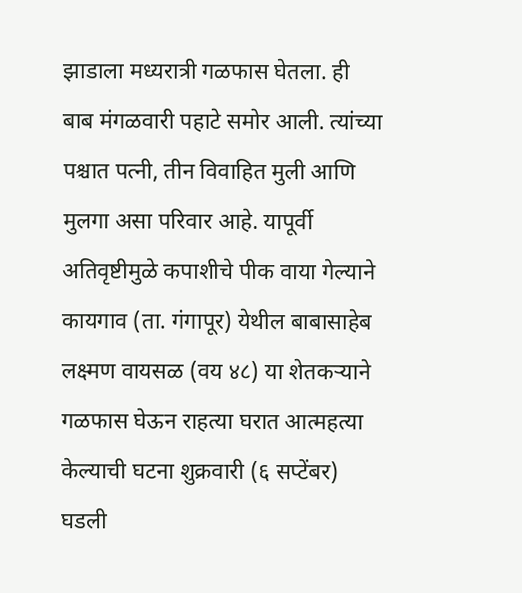झाडाला मध्यरात्री गळफास घेतला. ही बाब मंगळवारी पहाटे समोर आली. त्यांच्या पश्चात पत्नी, तीन विवाहित मुली आणि मुलगा असा परिवार आहे. यापूर्वी अतिवृष्टीमुळे कपाशीचे पीक वाया गेल्याने कायगाव (ता. गंगापूर) येथील बाबासाहेब लक्ष्मण वायसळ (वय ४८) या शेतकऱ्याने गळफास घेऊन राहत्‍या घरात आत्‍महत्‍या केल्याची घटना शुक्रवारी (६ सप्‍टेंबर) घडली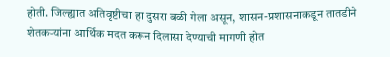होती. जिल्ह्यात अतिवृष्टीचा हा दुसरा बळी गेला असून, शासन-प्रशासनाकडून तातडीने शेतकऱ्यांना आर्थिक मदत करून दिलासा देण्याची मागणी होत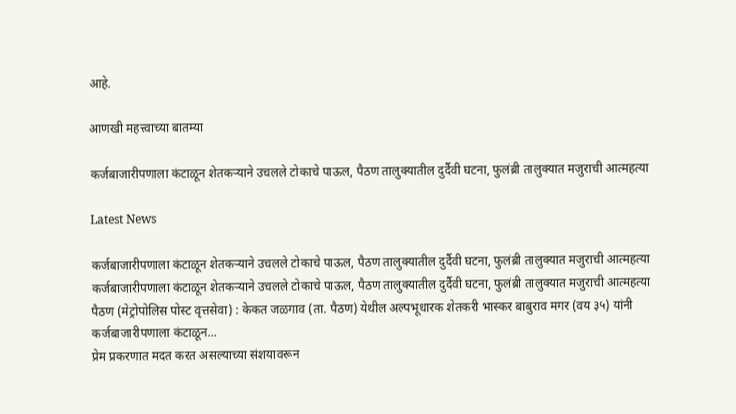आहे.

आणखी महत्त्वाच्या बातम्या

कर्जबाजारीपणाला कंटाळून शेतकऱ्याने उचलले टोकाचे पाऊल, पैठण तालुक्यातील दुर्दैवी घटना, फुलंब्री तालुक्यात मजुराची आत्‍महत्‍या

Latest News

कर्जबाजारीपणाला कंटाळून शेतकऱ्याने उचलले टोकाचे पाऊल, पैठण तालुक्यातील दुर्दैवी घटना, फुलंब्री तालुक्यात मजुराची आत्‍महत्‍या कर्जबाजारीपणाला कंटाळून शेतकऱ्याने उचलले टोकाचे पाऊल, पैठण तालुक्यातील दुर्दैवी घटना, फुलंब्री तालुक्यात मजुराची आत्‍महत्‍या
पैठण (मेट्रोपोलिस पोस्ट वृत्तसेवा) : केकत जळगाव (ता. पैठण) येथील अल्पभूधारक शेतकरी भास्कर बाबुराव मगर (वय ३५) यांनी कर्जबाजारीपणाला कंटाळून...
प्रेम प्रकरणात मदत करत असल्याच्या संशयावरून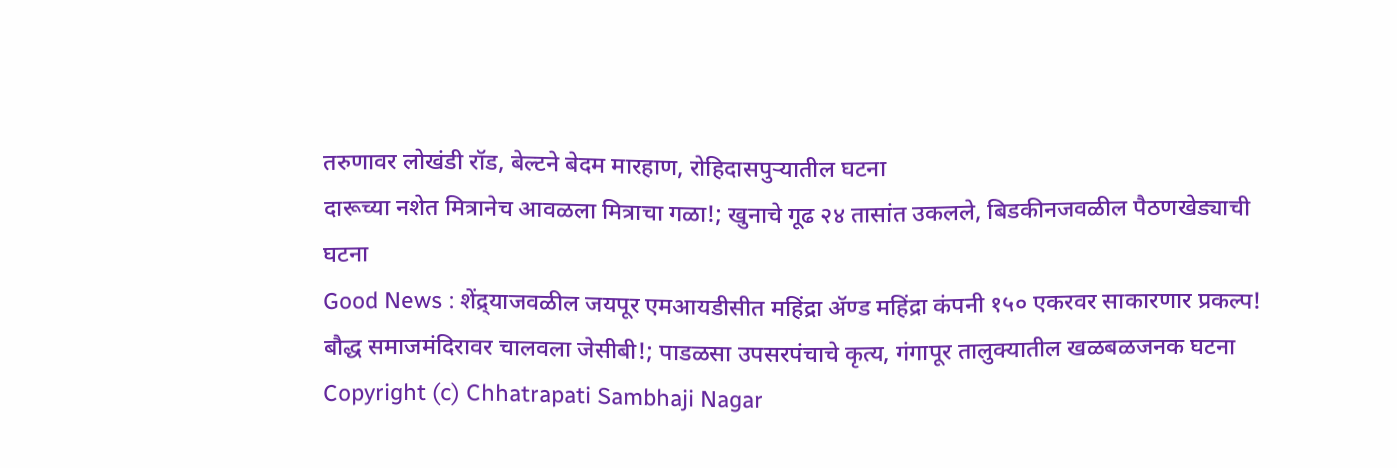तरुणावर लोखंडी रॉड, बेल्टने बेदम मारहाण, रोहिदासपुऱ्यातील घटना
दारूच्या नशेत मित्रानेच आवळला मित्राचा गळा!; खुनाचे गूढ २४ तासांत उकलले, बिडकीनजवळील पैठणखेड्याची घटना
Good News : शेंद्र्याजवळील जयपूर एमआयडीसीत महिंद्रा ॲण्ड महिंद्रा कंपनी १५० एकरवर साकारणार प्रकल्प!
बौद्ध समाजमंदिरावर चालवला जेसीबी!; पाडळसा उपसरपंचाचे कृत्य, गंगापूर तालुक्यातील खळबळजनक घटना
Copyright (c) Chhatrapati Sambhaji Nagar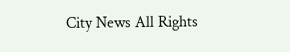City News All Rights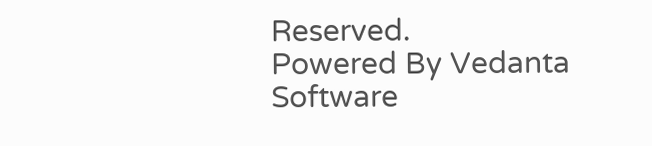Reserved.
Powered By Vedanta Software